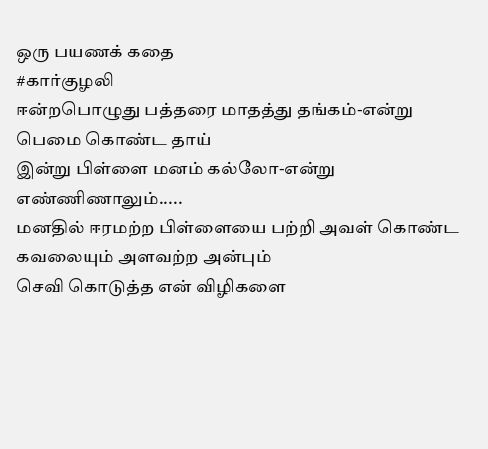ஒரு பயணக் கதை
#கார்குழலி
ஈன்றபொழுது பத்தரை மாதத்து தங்கம்-என்று
பெமை கொண்ட தாய்
இன்று பிள்ளை மனம் கல்லோ-என்று எண்ணிணாலும்.....
மனதில் ஈரமற்ற பிள்ளையை பற்றி அவள் கொண்ட கவலையும் அளவற்ற அன்பும்
செவி கொடுத்த என் விழிகளை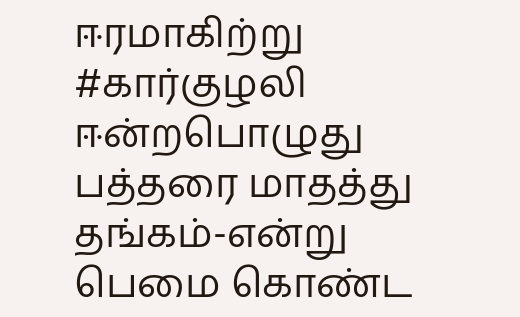ஈரமாகிற்று
#கார்குழலி
ஈன்றபொழுது பத்தரை மாதத்து தங்கம்-என்று
பெமை கொண்ட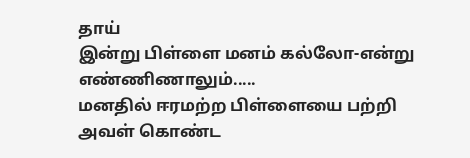தாய்
இன்று பிள்ளை மனம் கல்லோ-என்று எண்ணிணாலும்.....
மனதில் ஈரமற்ற பிள்ளையை பற்றி அவள் கொண்ட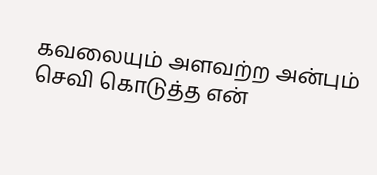கவலையும் அளவற்ற அன்பும்
செவி கொடுத்த என்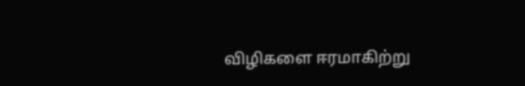விழிகளை ஈரமாகிற்று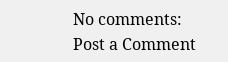No comments:
Post a Comment